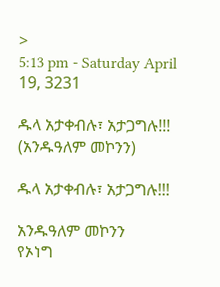>
5:13 pm - Saturday April 19, 3231

ዱላ አታቀብሉ፣ አታጋግሉ!!! (አንዱዓለም መኮንን)

ዱላ አታቀብሉ፣ አታጋግሉ!!!

አንዱዓለም መኮንን
የኦነግ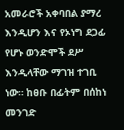አመራሮች አቀባበል ያማረ እንዲሆን እና የኦነግ ደጋፊ የሆኑ ወንድሞች ደሥ እንዲላቸው ማገዝ ተገቢ ነው። ከፀቡ በፊትም በሰከነ መንገድ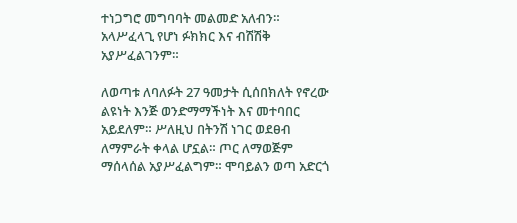ተነጋግሮ መግባባት መልመድ አለብን። አላሥፈላጊ የሆነ ፉክክር እና ብሽሽቅ አያሥፈልገንም።

ለወጣቱ ለባለፉት 27 ዓመታት ሲሰበክለት የኖረው ልዩነት እንጅ ወንድማማችነት እና መተባበር አይደለም። ሥለዚህ በትንሽ ነገር ወደፀብ ለማምራት ቀላል ሆኗል። ጦር ለማወጅም ማሰላሰል አያሥፈልግም። ሞባይልን ወጣ አድርጎ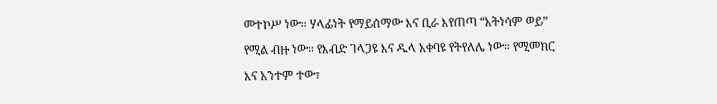መተኮሥ ነው። ሃላፊነት የማይሰማው እና ቢራ እየጠጣ “አትነሳም ወይ” የሚል ብዙ ነው። የእብድ ገላጋዩ እና ዱላ አቀባዩ የትየለሌ ነው። የሚመክር እና አንተም ተው፣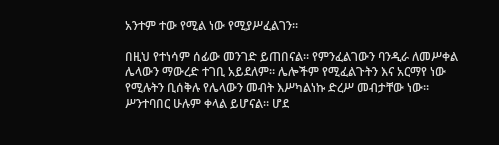አንተም ተው የሚል ነው የሚያሥፈልገን።

በዚህ የተነሳም ሰፊው መንገድ ይጠበናል። የምንፈልገውን ባንዲራ ለመሥቀል ሌላውን ማውረድ ተገቢ አይደለም። ሌሎችም የሚፈልጉትን እና አርማየ ነው የሚሉትን ቢሰቅሉ የሌላውን መብት እሥካልነኩ ድረሥ መብታቸው ነው። ሥንተባበር ሁሉም ቀላል ይሆናል። ሆደ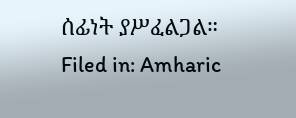ሰፊነት ያሥፈልጋል።
Filed in: Amharic